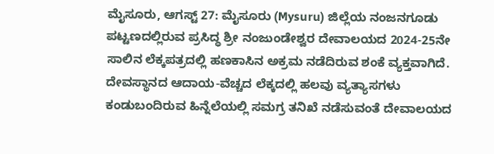ಮೈಸೂರು, ಆಗಸ್ಟ್ 27: ಮೈಸೂರು (Mysuru) ಜಿಲ್ಲೆಯ ನಂಜನಗೂಡು ಪಟ್ಟಣದಲ್ಲಿರುವ ಪ್ರಸಿದ್ಧ ಶ್ರೀ ನಂಜುಂಡೇಶ್ವರ ದೇವಾಲಯದ 2024-25ನೇ ಸಾಲಿನ ಲೆಕ್ಕಪತ್ರದಲ್ಲಿ ಹಣಕಾಸಿನ ಅಕ್ರಮ ನಡೆದಿರುವ ಶಂಕೆ ವ್ಯಕ್ತವಾಗಿದೆ. ದೇವಸ್ಥಾನದ ಆದಾಯ-ವೆಚ್ಚದ ಲೆಕ್ಕದಲ್ಲಿ ಹಲವು ವ್ಯತ್ಯಾಸಗಳು ಕಂಡುಬಂದಿರುವ ಹಿನ್ನೆಲೆಯಲ್ಲಿ ಸಮಗ್ರ ತನಿಖೆ ನಡೆಸುವಂತೆ ದೇವಾಲಯದ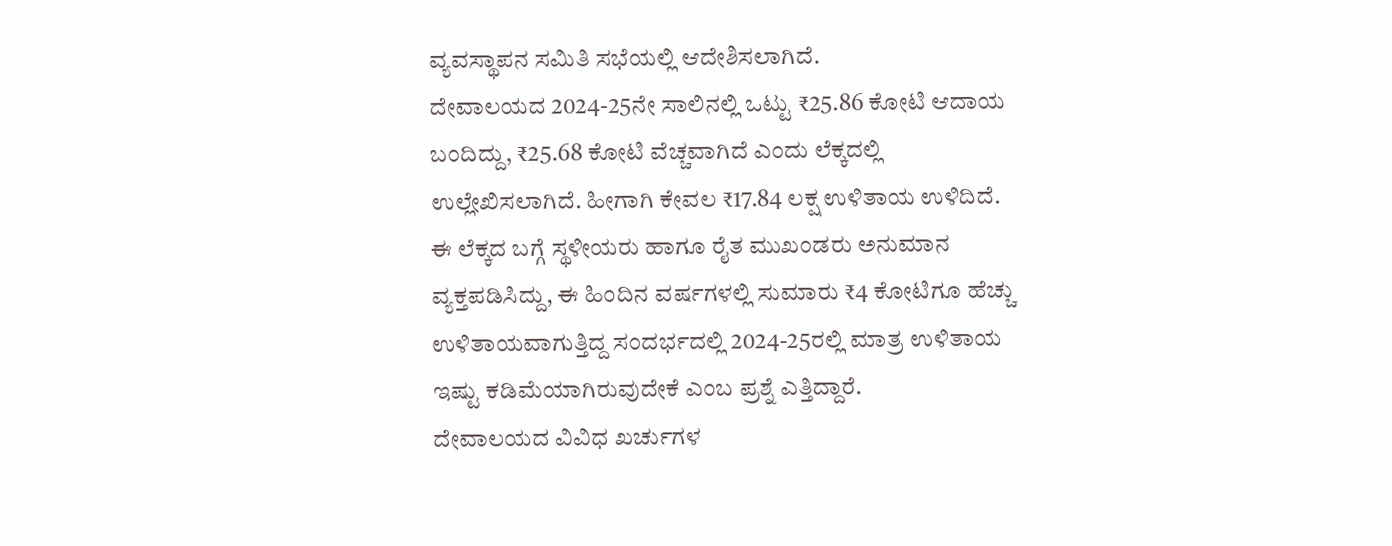ವ್ಯವಸ್ಥಾಪನ ಸಮಿತಿ ಸಭೆಯಲ್ಲಿ ಆದೇಶಿಸಲಾಗಿದೆ.
ದೇವಾಲಯದ 2024-25ನೇ ಸಾಲಿನಲ್ಲಿ ಒಟ್ಟು ₹25.86 ಕೋಟಿ ಆದಾಯ ಬಂದಿದ್ದು, ₹25.68 ಕೋಟಿ ವೆಚ್ಚವಾಗಿದೆ ಎಂದು ಲೆಕ್ಕದಲ್ಲಿ ಉಲ್ಲೇಖಿಸಲಾಗಿದೆ. ಹೀಗಾಗಿ ಕೇವಲ ₹17.84 ಲಕ್ಷ ಉಳಿತಾಯ ಉಳಿದಿದೆ. ಈ ಲೆಕ್ಕದ ಬಗ್ಗೆ ಸ್ಥಳೀಯರು ಹಾಗೂ ರೈತ ಮುಖಂಡರು ಅನುಮಾನ ವ್ಯಕ್ತಪಡಿಸಿದ್ದು, ಈ ಹಿಂದಿನ ವರ್ಷಗಳಲ್ಲಿ ಸುಮಾರು ₹4 ಕೋಟಿಗೂ ಹೆಚ್ಚು ಉಳಿತಾಯವಾಗುತ್ತಿದ್ದ ಸಂದರ್ಭದಲ್ಲಿ 2024-25ರಲ್ಲಿ ಮಾತ್ರ ಉಳಿತಾಯ ಇಷ್ಟು ಕಡಿಮೆಯಾಗಿರುವುದೇಕೆ ಎಂಬ ಪ್ರಶ್ನೆ ಎತ್ತಿದ್ದಾರೆ.
ದೇವಾಲಯದ ವಿವಿಧ ಖರ್ಚುಗಳ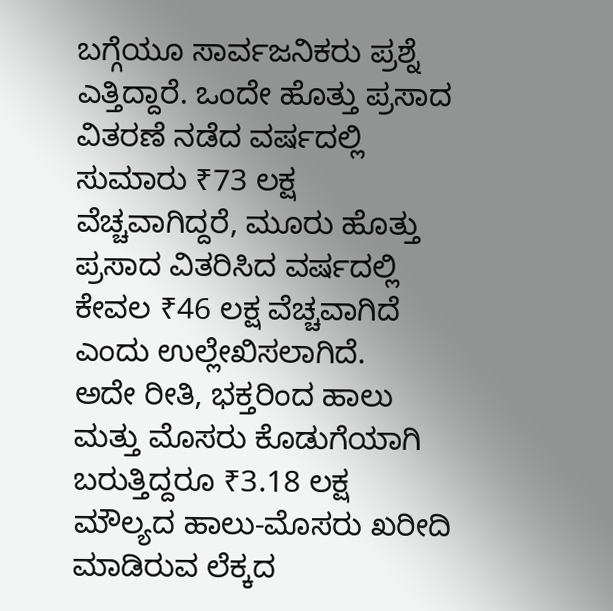ಬಗ್ಗೆಯೂ ಸಾರ್ವಜನಿಕರು ಪ್ರಶ್ನೆ ಎತ್ತಿದ್ದಾರೆ. ಒಂದೇ ಹೊತ್ತು ಪ್ರಸಾದ ವಿತರಣೆ ನಡೆದ ವರ್ಷದಲ್ಲಿ ಸುಮಾರು ₹73 ಲಕ್ಷ ವೆಚ್ಚವಾಗಿದ್ದರೆ, ಮೂರು ಹೊತ್ತು ಪ್ರಸಾದ ವಿತರಿಸಿದ ವರ್ಷದಲ್ಲಿ ಕೇವಲ ₹46 ಲಕ್ಷ ವೆಚ್ಚವಾಗಿದೆ ಎಂದು ಉಲ್ಲೇಖಿಸಲಾಗಿದೆ.
ಅದೇ ರೀತಿ, ಭಕ್ತರಿಂದ ಹಾಲು ಮತ್ತು ಮೊಸರು ಕೊಡುಗೆಯಾಗಿ ಬರುತ್ತಿದ್ದರೂ ₹3.18 ಲಕ್ಷ ಮೌಲ್ಯದ ಹಾಲು-ಮೊಸರು ಖರೀದಿ ಮಾಡಿರುವ ಲೆಕ್ಕದ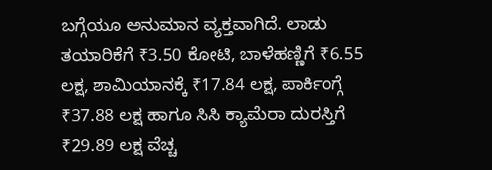ಬಗ್ಗೆಯೂ ಅನುಮಾನ ವ್ಯಕ್ತವಾಗಿದೆ. ಲಾಡು ತಯಾರಿಕೆಗೆ ₹3.50 ಕೋಟಿ, ಬಾಳೆಹಣ್ಣಿಗೆ ₹6.55 ಲಕ್ಷ, ಶಾಮಿಯಾನಕ್ಕೆ ₹17.84 ಲಕ್ಷ, ಪಾರ್ಕಿಂಗ್ಗೆ ₹37.88 ಲಕ್ಷ ಹಾಗೂ ಸಿಸಿ ಕ್ಯಾಮೆರಾ ದುರಸ್ತಿಗೆ ₹29.89 ಲಕ್ಷ ವೆಚ್ಚ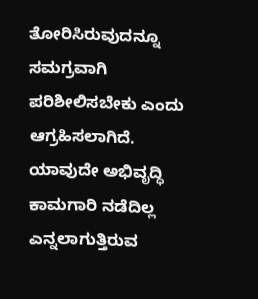ತೋರಿಸಿರುವುದನ್ನೂ ಸಮಗ್ರವಾಗಿ ಪರಿಶೀಲಿಸಬೇಕು ಎಂದು ಆಗ್ರಹಿಸಲಾಗಿದೆ.
ಯಾವುದೇ ಅಭಿವೃದ್ಧಿ ಕಾಮಗಾರಿ ನಡೆದಿಲ್ಲ ಎನ್ನಲಾಗುತ್ತಿರುವ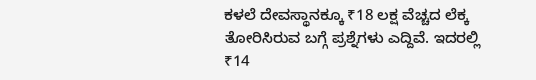ಕಳಲೆ ದೇವಸ್ಥಾನಕ್ಕೂ ₹18 ಲಕ್ಷ ವೆಚ್ಚದ ಲೆಕ್ಕ ತೋರಿಸಿರುವ ಬಗ್ಗೆ ಪ್ರಶ್ನೆಗಳು ಎದ್ದಿವೆ. ಇದರಲ್ಲಿ ₹14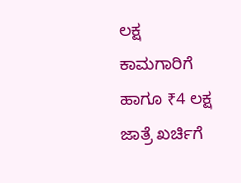ಲಕ್ಷ ಕಾಮಗಾರಿಗೆ ಹಾಗೂ ₹4 ಲಕ್ಷ ಜಾತ್ರೆ ಖರ್ಚಿಗೆ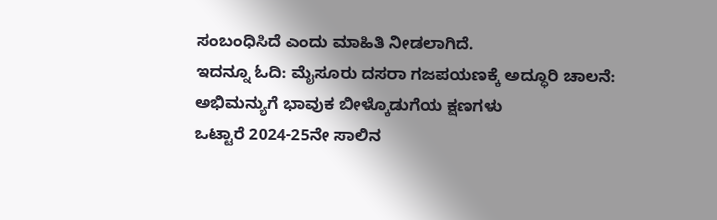ಸಂಬಂಧಿಸಿದೆ ಎಂದು ಮಾಹಿತಿ ನೀಡಲಾಗಿದೆ.
ಇದನ್ನೂ ಓದಿ: ಮೈಸೂರು ದಸರಾ ಗಜಪಯಣಕ್ಕೆ ಅದ್ಧೂರಿ ಚಾಲನೆ: ಅಭಿಮನ್ಯುಗೆ ಭಾವುಕ ಬೀಳ್ಕೊಡುಗೆಯ ಕ್ಷಣಗಳು
ಒಟ್ಟಾರೆ 2024-25ನೇ ಸಾಲಿನ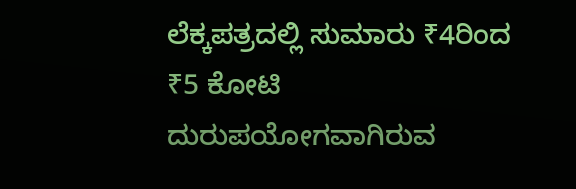ಲೆಕ್ಕಪತ್ರದಲ್ಲಿ ಸುಮಾರು ₹4ರಿಂದ ₹5 ಕೋಟಿ ದುರುಪಯೋಗವಾಗಿರುವ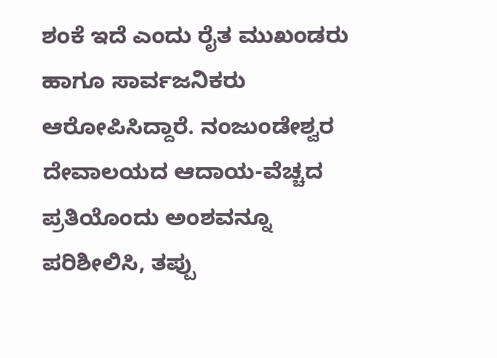ಶಂಕೆ ಇದೆ ಎಂದು ರೈತ ಮುಖಂಡರು ಹಾಗೂ ಸಾರ್ವಜನಿಕರು ಆರೋಪಿಸಿದ್ದಾರೆ. ನಂಜುಂಡೇಶ್ವರ ದೇವಾಲಯದ ಆದಾಯ-ವೆಚ್ಚದ ಪ್ರತಿಯೊಂದು ಅಂಶವನ್ನೂ ಪರಿಶೀಲಿಸಿ, ತಪ್ಪು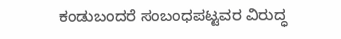ಕಂಡುಬಂದರೆ ಸಂಬಂಧಪಟ್ಟವರ ವಿರುದ್ಧ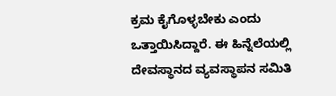ಕ್ರಮ ಕೈಗೊಳ್ಳಬೇಕು ಎಂದು ಒತ್ತಾಯಿಸಿದ್ದಾರೆ. ಈ ಹಿನ್ನೆಲೆಯಲ್ಲಿ ದೇವಸ್ಥಾನದ ವ್ಯವಸ್ಥಾಪನ ಸಮಿತಿ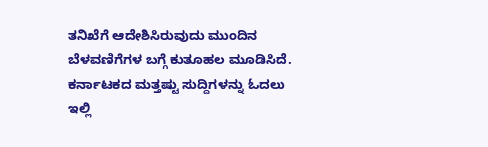ತನಿಖೆಗೆ ಆದೇಶಿಸಿರುವುದು ಮುಂದಿನ ಬೆಳವಣಿಗೆಗಳ ಬಗ್ಗೆ ಕುತೂಹಲ ಮೂಡಿಸಿದೆ.
ಕರ್ನಾಟಕದ ಮತ್ತಷ್ಟು ಸುದ್ದಿಗಳನ್ನು ಓದಲು ಇಲ್ಲಿ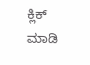ಕ್ಲಿಕ್ ಮಾಡಿ